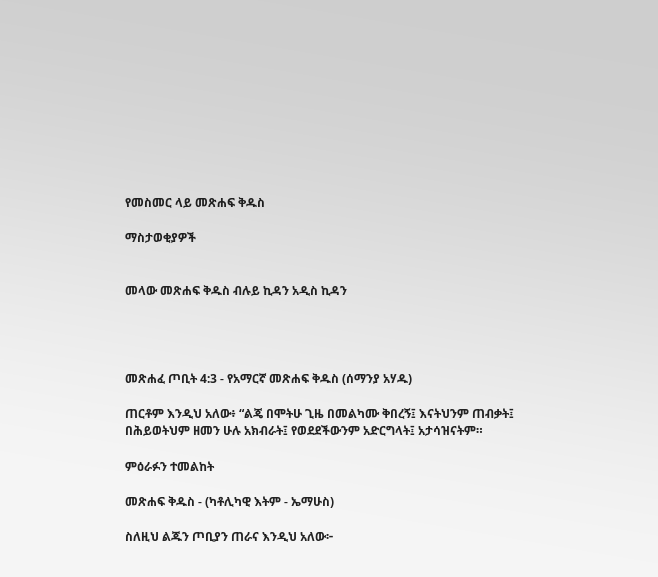የመስመር ላይ መጽሐፍ ቅዱስ

ማስታወቂያዎች


መላው መጽሐፍ ቅዱስ ብሉይ ኪዳን አዲስ ኪዳን




መጽሐፈ ጦቢት 4:3 - የአማርኛ መጽሐፍ ቅዱስ (ሰማንያ አሃዱ)

ጠርቶም እንዲህ አለው፥ “ልጄ በሞትሁ ጊዜ በመልካሙ ቅበረኝ፤ እናትህንም ጠብቃት፤ በሕይወትህም ዘመን ሁሉ አክብራት፤ የወደደችውንም አድርግላት፤ አታሳዝናትም።

ምዕራፉን ተመልከት

መጽሐፍ ቅዱስ - (ካቶሊካዊ እትም - ኤማሁስ)

ስለዚህ ልጁን ጦቢያን ጠራና እንዲህ አለው፦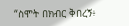“ስሞት በክብር ቅበረኝ፥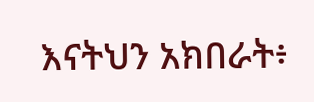እናትህን አክበራት፥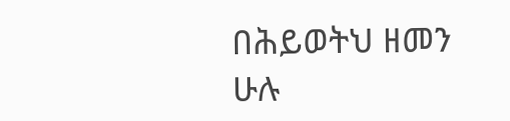በሕይወትህ ዘመን ሁሉ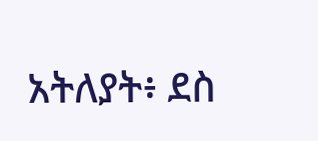አትለያት፥ ደስ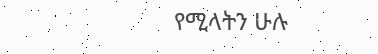የሚላትን ሁሉ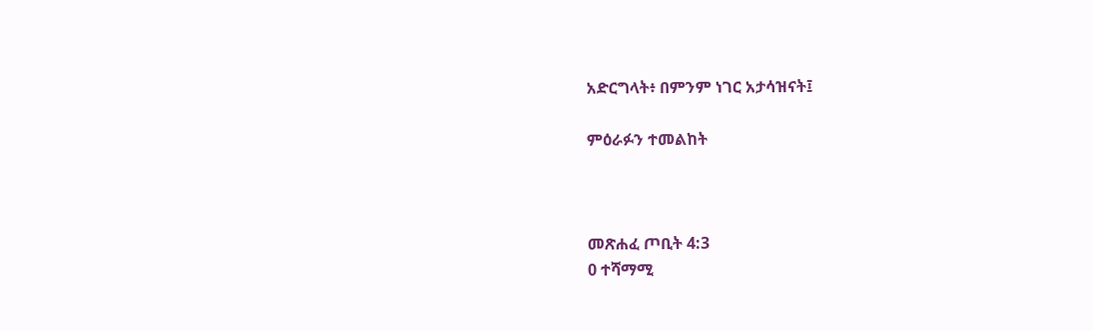አድርግላት፥ በምንም ነገር አታሳዝናት፤

ምዕራፉን ተመልከት



መጽሐፈ ጦቢት 4:3
0 ተሻማሚ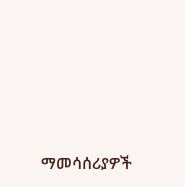ማመሳሰሪያዎች